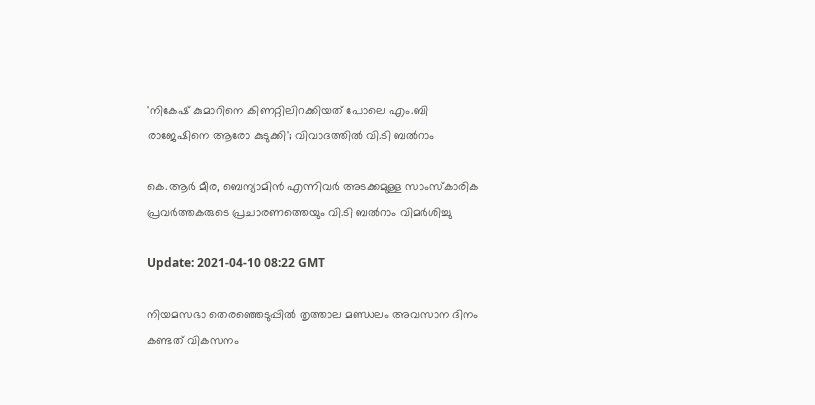'നികേഷ് കുമാറിനെ കിണറ്റിലിറക്കിയത് പോലെ എം.ബി രാജേഷിനെ ആരോ കുടുക്കി'; വിവാദത്തില്‍ വി.ടി ബല്‍റാം

കെ.ആര്‍ മീര, ബെന്യാമിന്‍ എന്നിവര്‍ അടക്കമുള്ള സാംസ്കാരിക പ്രവര്‍ത്തകരുടെ പ്രചാരണത്തെയും വി.ടി ബല്‍റാം വിമര്‍ശിച്ചു

Update: 2021-04-10 08:22 GMT

നിയമസഭാ തെരഞ്ഞെടുപ്പില്‍ തൃത്താല മണ്ഡലം അവസാന ദിനം കണ്ടത് വികസനം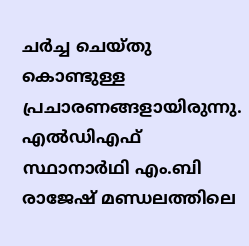ചര്‍ച്ച ചെയ്തു കൊണ്ടുള്ള പ്രചാരണങ്ങളായിരുന്നു. എല്‍ഡിഎഫ് സ്ഥാനാര്‍ഥി എം.ബി രാജേഷ് മണ്ഡലത്തിലെ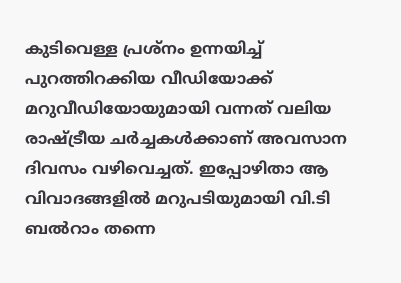കുടിവെള്ള പ്രശ്നം ഉന്നയിച്ച് പുറത്തിറക്കിയ വീഡിയോക്ക് മറുവീഡിയോയുമായി വന്നത് വലിയ രാഷ്ട്രീയ ചര്‍ച്ചകള്‍ക്കാണ് അവസാന ദിവസം വഴിവെച്ചത്. ഇപ്പോഴിതാ ആ വിവാദങ്ങളില്‍ മറുപടിയുമായി വി.ടി ബല്‍റാം തന്നെ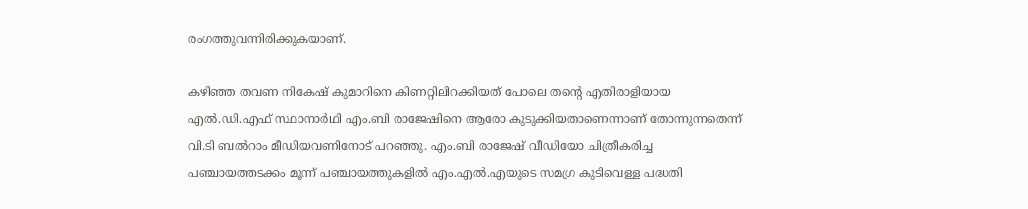രംഗത്തുവന്നിരിക്കുകയാണ്.

കഴിഞ്ഞ തവണ നികേഷ് കുമാറിനെ കിണറ്റിലിറക്കിയത് പോലെ തന്‍റെ എതിരാളിയായ എല്‍.ഡി.എഫ് സ്ഥാനാര്‍ഥി എം.ബി രാജേഷിനെ ആരോ കുടുക്കിയതാണെന്നാണ് തോന്നുന്നതെന്ന് വി.ടി ബല്‍റാം മീഡിയവണിനോട് പറഞ്ഞു. എം.ബി രാജേഷ് വീഡിയോ ചിത്രീകരിച്ച പഞ്ചായത്തടക്കം മൂന്ന് പഞ്ചായത്തുകളില്‍ എം.എല്‍.എയുടെ സമഗ്ര കുടിവെള്ള പദ്ധതി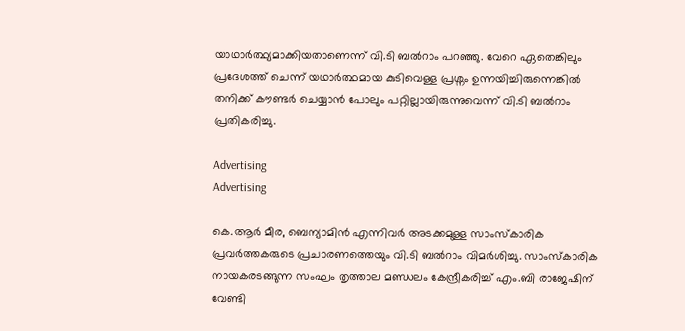യാഥാര്‍ത്ഥ്യമാക്കിയതാണെന്ന് വി.ടി ബല്‍റാം പറഞ്ഞു. വേറെ ഏതെങ്കിലും പ്രദേശത്ത് ചെന്ന് യഥാർത്ഥമായ കുടിവെള്ള പ്രശ്നം ഉന്നയിച്ചിരുന്നെങ്കില്‍ തനിക്ക് കൗണ്ടര്‍ ചെയ്യാന്‍ പോലും പറ്റില്ലായിരുന്നുവെന്ന് വി.ടി ബല്‍റാം പ്രതികരിച്ചു.

Advertising
Advertising

കെ.ആര്‍ മീര, ബെന്യാമിന്‍ എന്നിവര്‍ അടക്കമുള്ള സാംസ്കാരിക പ്രവര്‍ത്തകരുടെ പ്രചാരണത്തെയും വി.ടി ബല്‍റാം വിമര്‍ശിച്ചു. സാംസ്കാരിക നായകരടങ്ങുന്ന സംഘം തൃത്താല മണ്ഡലം കേന്ദ്രീകരിച്ച് എം.ബി രാജേഷിന് വേണ്ടി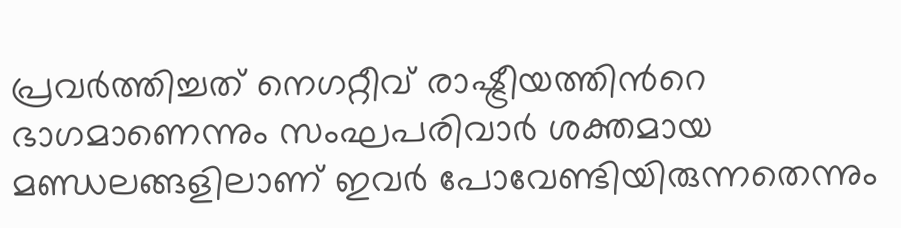പ്രവര്‍ത്തിച്ചത് നെഗറ്റീവ് രാഷ്ട്രീയത്തിന്‍റെ ഭാഗമാണെന്നും സംഘപരിവാര്‍ ശക്തമായ മണ്ഡലങ്ങളിലാണ് ഇവര്‍ പോവേണ്ടിയിരുന്നതെന്നും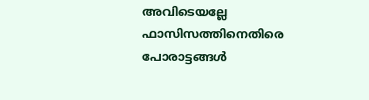അവിടെയല്ലേ ഫാസിസത്തിനെതിരെ പോരാട്ടങ്ങള്‍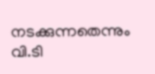നടക്കുന്നതെന്നും വി.ടി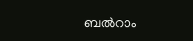ബല്‍റാം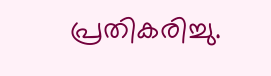പ്രതികരിച്ചു.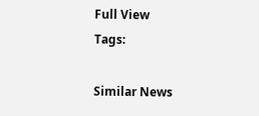Full View
Tags:

Similar News